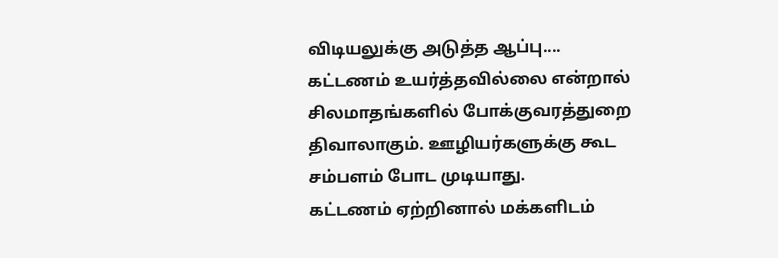விடியலுக்கு அடுத்த ஆப்பு....
கட்டணம் உயர்த்தவில்லை என்றால் சிலமாதங்களில் போக்குவரத்துறை திவாலாகும். ஊழியர்களுக்கு கூட
சம்பளம் போட முடியாது.
கட்டணம் ஏற்றினால் மக்களிடம்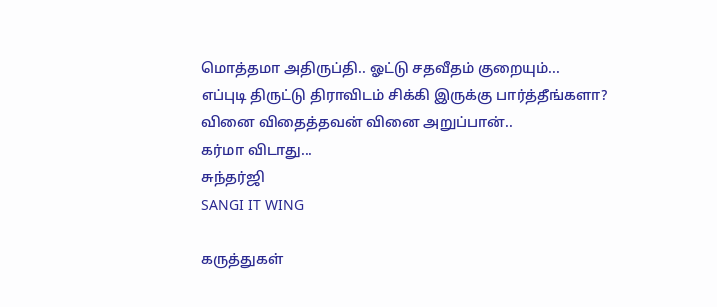மொத்தமா அதிருப்தி.. ஓட்டு சதவீதம் குறையும்...
எப்புடி திருட்டு திராவிடம் சிக்கி இருக்கு பார்த்தீங்களா?
வினை விதைத்தவன் வினை அறுப்பான்..
கர்மா விடாது...
சுந்தர்ஜி
SANGI IT WING

கருத்துகள்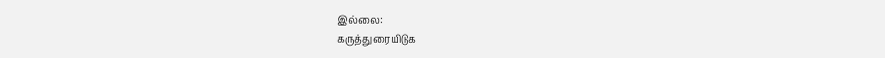இல்லை:
கருத்துரையிடுக